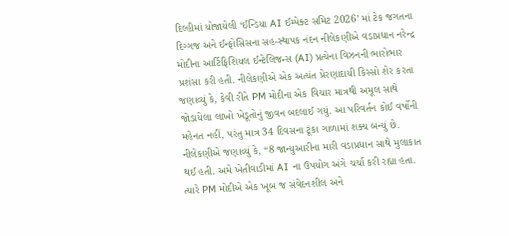દિલ્હીમાં યોજાયેલી ‘ઈન્ડિયા AI ઈમ્પેક્ટ સમિટ 2026’ માં ટેક જગતના દિગ્ગજ અને ઈન્ફોસિસના સહ-સ્થાપક નંદન નીલેકણીએ વડાપ્રધાન નરેન્દ્ર મોદીના આર્ટિફિશિયલ ઈન્ટેલિજન્સ (AI) પ્રત્યેના વિઝનની ભારોભાર પ્રશંસા કરી હતી. નીલેકણીએ એક અત્યંત પ્રેરણાદાયી કિસ્સો શેર કરતા જણાવ્યું કે, કેવી રીતે PM મોદીના એક વિચાર માત્રથી અમૂલ સાથે જોડાયેલા લાખો ખેડૂતોનું જીવન બદલાઈ ગયું. આ પરિવર્તન કોઈ વર્ષોની મહેનત નહીં, પરંતુ માત્ર 34 દિવસના ટૂંકા ગાળામાં શક્ય બન્યું છે.
નીલેકણીએ જણાવ્યું કે, “8 જાન્યુઆરીના મારી વડાપ્રધાન સાથે મુલાકાત થઈ હતી. અમે ખેતીવાડીમાં AI ના ઉપયોગ અંગે ચર્ચા કરી રહ્યા હતા. ત્યારે PM મોદીએ એક ખૂબ જ સંવેદનશીલ અને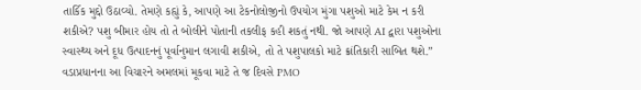તાર્કિક મુદ્દો ઉઠાવ્યો. તેમણે કહ્યું કે, આપણે આ ટેકનોલોજીનો ઉપયોગ મુંગા પશુઓ માટે કેમ ન કરી શકીએ? પશુ બીમાર હોય તો તે બોલીને પોતાની તકલીફ કહી શકતું નથી. જો આપણે AI દ્વારા પશુઓના સ્વાસ્થ્ય અને દૂધ ઉત્પાદનનું પૂર્વાનુમાન લગાવી શકીએ, તો તે પશુપાલકો માટે ક્રાંતિકારી સાબિત થશે.”
વડાપ્રધાનના આ વિચારને અમલમાં મૂકવા માટે તે જ દિવસે PMO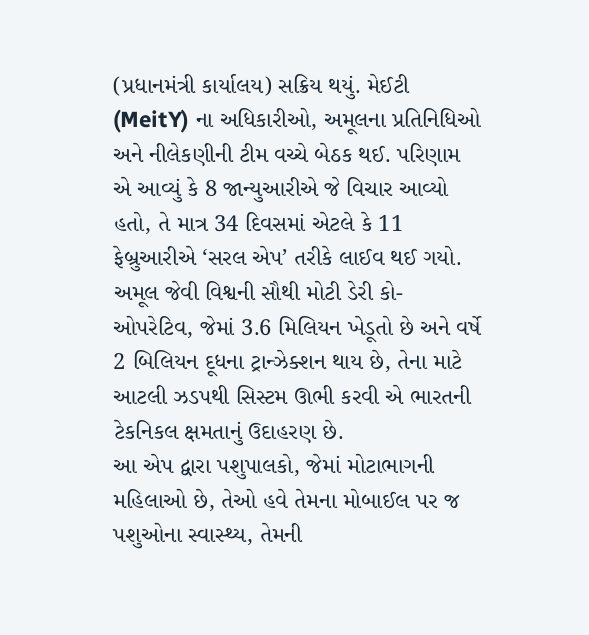(પ્રધાનમંત્રી કાર્યાલય) સક્રિય થયું. મેઈટી (MeitY) ના અધિકારીઓ, અમૂલના પ્રતિનિધિઓ અને નીલેકણીની ટીમ વચ્ચે બેઠક થઈ. પરિણામ એ આવ્યું કે 8 જાન્યુઆરીએ જે વિચાર આવ્યો હતો, તે માત્ર 34 દિવસમાં એટલે કે 11 ફેબ્રુઆરીએ ‘સરલ એપ’ તરીકે લાઈવ થઈ ગયો. અમૂલ જેવી વિશ્વની સૌથી મોટી ડેરી કો-ઓપરેટિવ, જેમાં 3.6 મિલિયન ખેડૂતો છે અને વર્ષે 2 બિલિયન દૂધના ટ્રાન્ઝેક્શન થાય છે, તેના માટે આટલી ઝડપથી સિસ્ટમ ઊભી કરવી એ ભારતની ટેકનિકલ ક્ષમતાનું ઉદાહરણ છે.
આ એપ દ્વારા પશુપાલકો, જેમાં મોટાભાગની મહિલાઓ છે, તેઓ હવે તેમના મોબાઈલ પર જ પશુઓના સ્વાસ્થ્ય, તેમની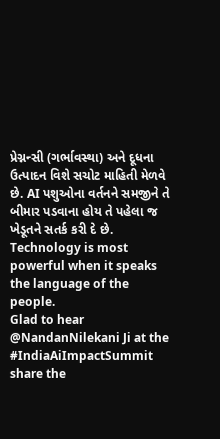પ્રેગ્નન્સી (ગર્ભાવસ્થા) અને દૂધના ઉત્પાદન વિશે સચોટ માહિતી મેળવે છે. AI પશુઓના વર્તનને સમજીને તે બીમાર પડવાના હોય તે પહેલા જ ખેડૂતને સતર્ક કરી દે છે.
Technology is most powerful when it speaks the language of the people.
Glad to hear @NandanNilekani Ji at the #IndiaAiImpactSummit share the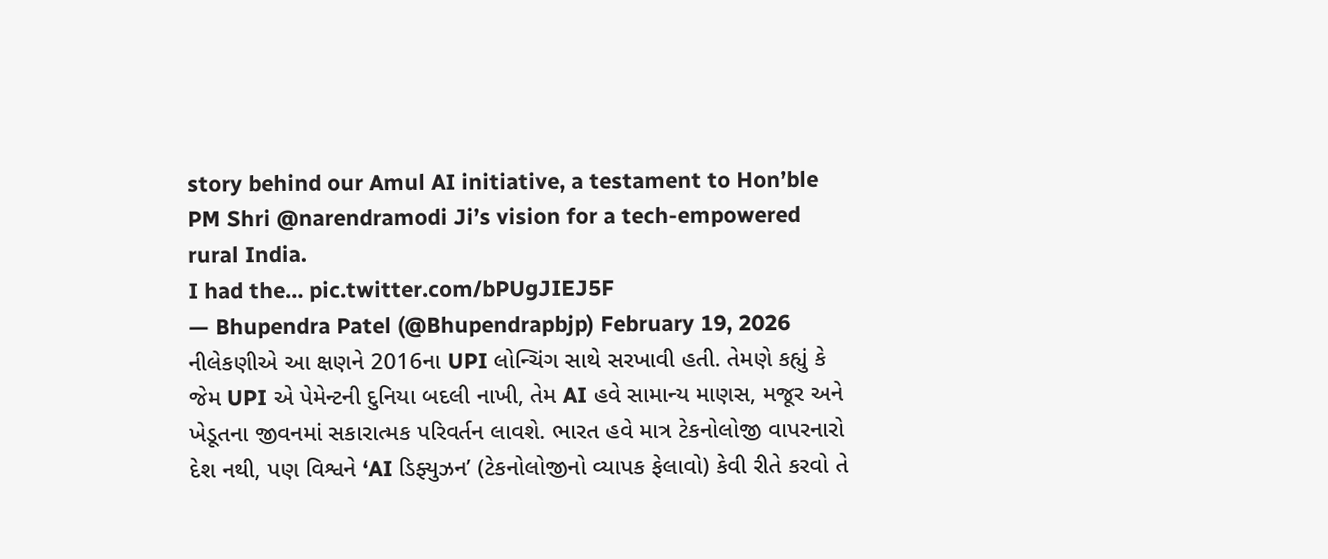story behind our Amul AI initiative, a testament to Hon’ble PM Shri @narendramodi Ji’s vision for a tech-empowered rural India.
I had the… pic.twitter.com/bPUgJIEJ5F
— Bhupendra Patel (@Bhupendrapbjp) February 19, 2026
નીલેકણીએ આ ક્ષણને 2016ના UPI લોન્ચિંગ સાથે સરખાવી હતી. તેમણે કહ્યું કે જેમ UPI એ પેમેન્ટની દુનિયા બદલી નાખી, તેમ AI હવે સામાન્ય માણસ, મજૂર અને ખેડૂતના જીવનમાં સકારાત્મક પરિવર્તન લાવશે. ભારત હવે માત્ર ટેકનોલોજી વાપરનારો દેશ નથી, પણ વિશ્વને ‘AI ડિફ્યુઝન’ (ટેકનોલોજીનો વ્યાપક ફેલાવો) કેવી રીતે કરવો તે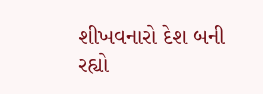શીખવનારો દેશ બની રહ્યો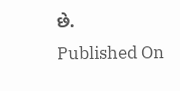છે.
Published On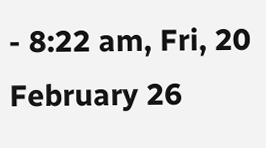- 8:22 am, Fri, 20 February 26